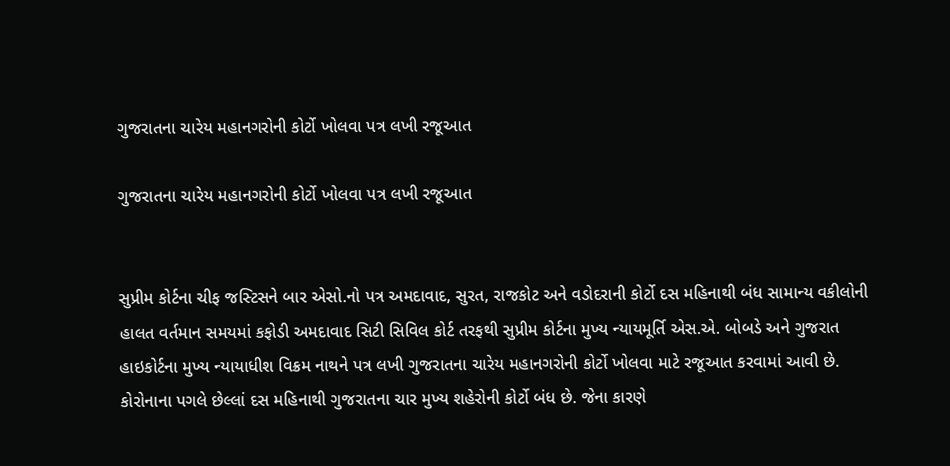ગુજરાતના ચારેય મહાનગરોની કોર્ટો ખોલવા પત્ર લખી રજૂઆત

ગુજરાતના ચારેય મહાનગરોની કોર્ટો ખોલવા પત્ર લખી રજૂઆત


સુપ્રીમ કોર્ટના ચીફ જસ્ટિસને બાર એસો.નો પત્ર અમદાવાદ, સુરત, રાજકોટ અને વડોદરાની કોર્ટો દસ મહિનાથી બંધ સામાન્ય વકીલોની હાલત વર્તમાન સમયમાં કફોડી અમદાવાદ સિટી સિવિલ કોર્ટ તરફથી સુપ્રીમ કોર્ટના મુખ્ય ન્યાયમૂર્તિ એસ.એ. બોબડે અને ગુજરાત હાઇકોર્ટના મુખ્ય ન્યાયાધીશ વિક્રમ નાથને પત્ર લખી ગુજરાતના ચારેય મહાનગરોની કોર્ટો ખોલવા માટે રજૂઆત કરવામાં આવી છે. કોરોનાના પગલે છેલ્લાં દસ મહિનાથી ગુજરાતના ચાર મુખ્ય શહેરોની કોર્ટો બંધ છે. જેના કારણે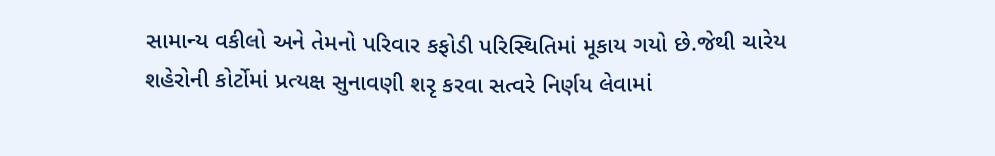સામાન્ય વકીલો અને તેમનો પરિવાર કફોડી પરિસ્થિતિમાં મૂકાય ગયો છે.જેથી ચારેય શહેરોની કોર્ટોમાં પ્રત્યક્ષ સુનાવણી શરૃ કરવા સત્વરે નિર્ણય લેવામાં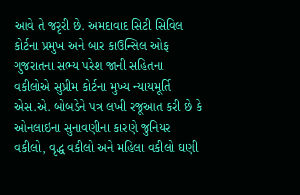આવે તે જરૃરી છે. અમદાવાદ સિટી સિવિલ કોર્ટના પ્રમુખ અને બાર કાઉન્સિલ ઓફ ગુજરાતના સભ્ય પરેશ જાની સહિતના વકીલોએ સુપ્રીમ કોર્ટના મુખ્ય ન્યાયમૂર્તિ એસ.એ. બોબડેને પત્ર લખી રજૂઆત કરી છે કે ઓનલાઇના સુનાવણીના કારણે જુનિયર વકીલો, વૃદ્ધ વકીલો અને મહિલા વકીલો ઘણી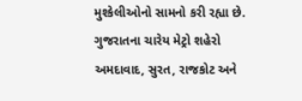મુશ્કેલીઓનો સામનો કરી રહ્યા છે. ગુજરાતના ચારેય મેટ્રો શહેરો અમદાવાદ, સુરત, રાજકોટ અને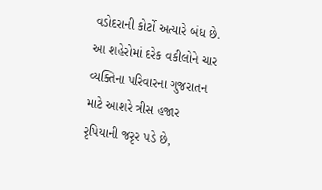વડોદરાની કોર્ટો અત્યારે બંધ છે. આ શહેરોમાં દરેક વકીલોને ચાર વ્યક્તિના પરિવારના ગુજરાતન માટે આશરે ત્રીસ હજાર રૃપિયાની જરૃર પડે છે,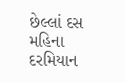છેલ્લાં દસ મહિના દરમિયાન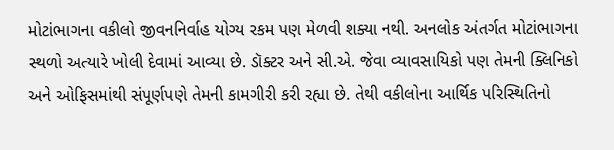મોટાંભાગના વકીલો જીવનનિર્વાહ યોગ્ય રકમ પણ મેળવી શક્યા નથી. અનલોક અંતર્ગત મોટાંભાગના સ્થળો અત્યારે ખોલી દેવામાં આવ્યા છે. ડૉક્ટર અને સી.એ. જેવા વ્યાવસાયિકો પણ તેમની ક્લિનિકો અને ઓફિસમાંથી સંપૂર્ણપણે તેમની કામગીરી કરી રહ્યા છે. તેથી વકીલોના આર્થિક પરિસ્થિતિનો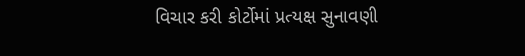વિચાર કરી કોર્ટોમાં પ્રત્યક્ષ સુનાવણી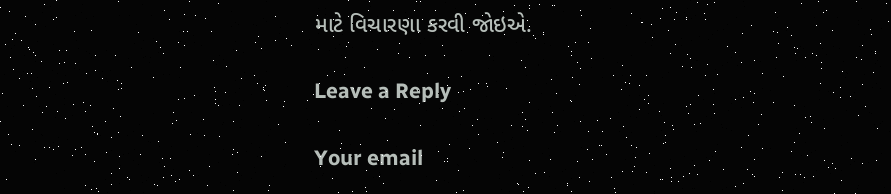માટે વિચારણા કરવી જોઇએ.

Leave a Reply

Your email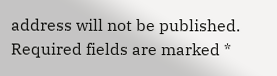address will not be published. Required fields are marked *